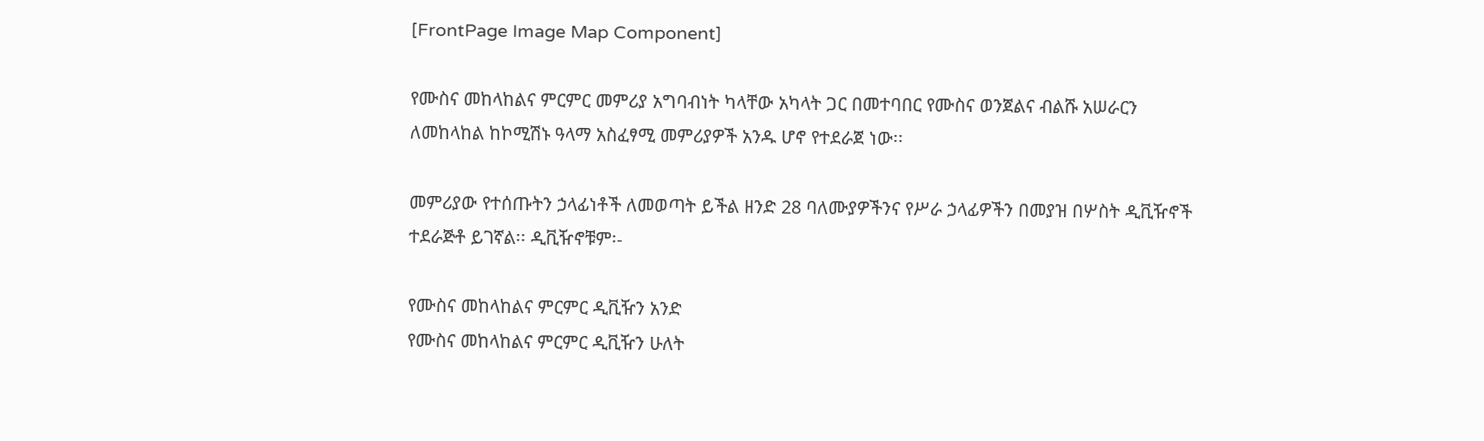[FrontPage Image Map Component]

የሙስና መከላከልና ምርምር መምሪያ አግባብነት ካላቸው አካላት ጋር በመተባበር የሙስና ወንጀልና ብልሹ አሠራርን ለመከላከል ከኮሚሽኑ ዓላማ አስፈፃሚ መምሪያዎች አንዱ ሆኖ የተደራጀ ነው፡፡

መምሪያው የተሰጡትን ኃላፊነቶች ለመወጣት ይችል ዘንድ 28 ባለሙያዎችንና የሥራ ኃላፊዎችን በመያዝ በሦስት ዲቪዥኖች ተደራጅቶ ይገኛል፡፡ ዲቪዥኖቹም፡-

የሙስና መከላከልና ምርምር ዲቪዥን አንድ
የሙስና መከላከልና ምርምር ዲቪዥን ሁለት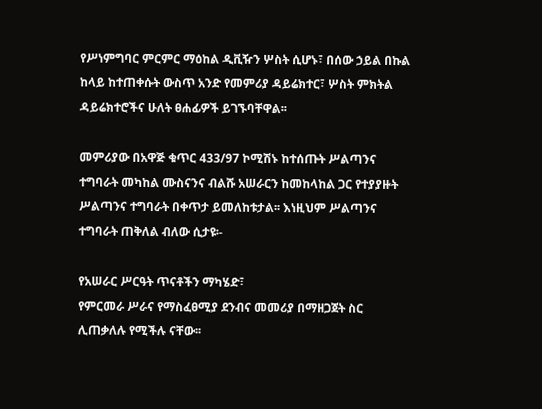የሥነምግባር ምርምር ማዕከል ዲቪዥን ሦስት ሲሆኑ፣ በሰው ኃይል በኩል ከላይ ከተጠቀሱት ውስጥ አንድ የመምሪያ ዳይሬክተር፣ ሦስት ምክትል ዳይሬክተሮችና ሁለት ፀሐፊዎች ይገኙባቸዋል፡፡

መምሪያው በአዋጅ ቁጥር 433/97 ኮሚሽኑ ከተሰጡት ሥልጣንና ተግባራት መካከል ሙስናንና ብልሹ አሠራርን ከመከላከል ጋር የተያያዙት  ሥልጣንና ተግባራት በቀጥታ ይመለከቱታል፡፡ እነዚህም ሥልጣንና ተግባራት ጠቅለል ብለው ሲታዩ፡-

የአሠራር ሥርዓት ጥናቶችን ማካሄድ፣
የምርመራ ሥራና የማስፈፀሚያ ደንብና መመሪያ በማዘጋጀት ስር ሊጠቃለሉ የሚችሉ ናቸው፡፡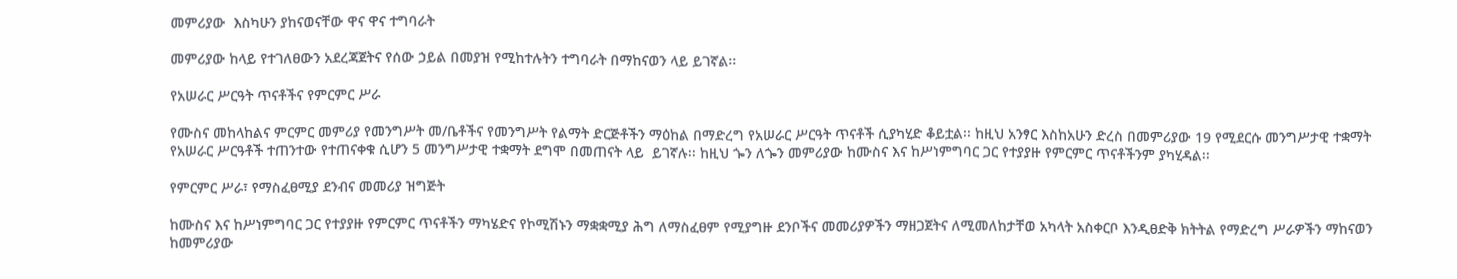መምሪያው  እስካሁን ያከናወናቸው ዋና ዋና ተግባራት

መምሪያው ከላይ የተገለፀውን አደረጃጀትና የሰው ኃይል በመያዝ የሚከተሉትን ተግባራት በማከናወን ላይ ይገኛል፡፡

የአሠራር ሥርዓት ጥናቶችና የምርምር ሥራ

የሙስና መከላከልና ምርምር መምሪያ የመንግሥት መ/ቤቶችና የመንግሥት የልማት ድርጅቶችን ማዕከል በማድረግ የአሠራር ሥርዓት ጥናቶች ሲያካሂድ ቆይቷል፡፡ ከዚህ አንፃር እስከአሁን ድረስ በመምሪያው 19 የሚደርሱ መንግሥታዊ ተቋማት የአሠራር ሥርዓቶች ተጠንተው የተጠናቀቁ ሲሆን 5 መንግሥታዊ ተቋማት ደግሞ በመጠናት ላይ  ይገኛሉ፡፡ ከዚህ ጐን ለጐን መምሪያው ከሙስና እና ከሥነምግባር ጋር የተያያዙ የምርምር ጥናቶችንም ያካሂዳል፡፡

የምርምር ሥራ፣ የማስፈፀሚያ ደንብና መመሪያ ዝግጅት

ከሙስና እና ከሥነምግባር ጋር የተያያዙ የምርምር ጥናቶችን ማካሄድና የኮሚሽኑን ማቋቋሚያ ሕግ ለማስፈፀም የሚያግዙ ደንቦችና መመሪያዎችን ማዘጋጀትና ለሚመለከታቸወ አካላት አስቀርቦ እንዲፀድቅ ክትትል የማድረግ ሥራዎችን ማከናወን ከመምሪያው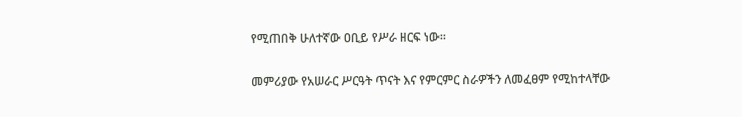የሚጠበቅ ሁለተኛው ዐቢይ የሥራ ዘርፍ ነው፡፡

መምሪያው የአሠራር ሥርዓት ጥናት እና የምርምር ስራዎችን ለመፈፀም የሚከተላቸው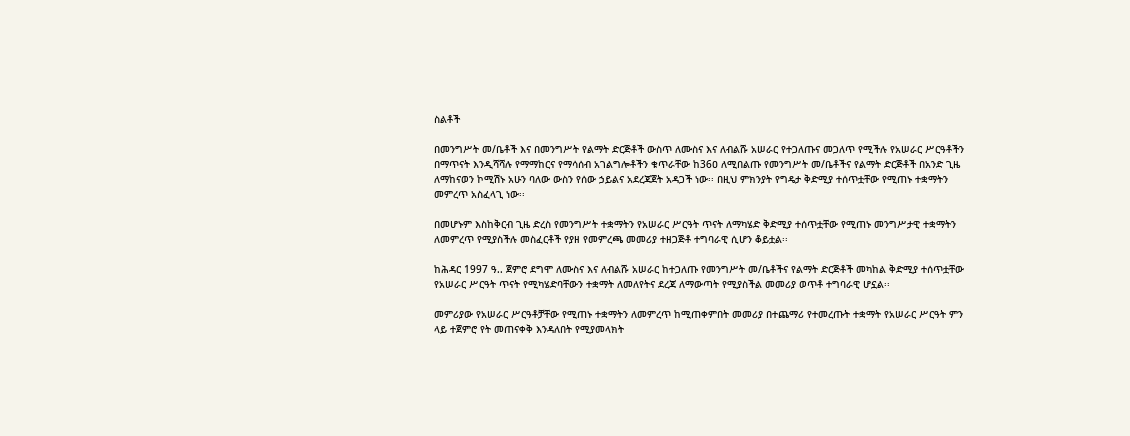ስልቶች

በመንግሥት መ/ቤቶች እና በመንግሥት የልማት ድርጅቶች ውስጥ ለሙስና እና ለብልሹ አሠራር የተጋለጡና መጋለጥ የሚችሉ የአሠራር ሥርዓቶችን በማጥናት እንዲሻሻሉ የማማከርና የማሳሰብ አገልግሎቶችን ቁጥራቸው ከ36ዐ ለሚበልጡ የመንግሥት መ/ቤቶችና የልማት ድርጅቶች በአንድ ጊዜ ለማከናወን ኮሚሽኑ አሁን ባለው ውስን የሰው ኃይልና አደረጃጀት አዳጋች ነው፡፡ በዚህ ምክንያት የግዴታ ቅድሚያ ተሰጥቷቸው የሚጠኑ ተቋማትን መምረጥ አስፈላጊ ነው፡፡

በመሆኑም እስከቅርብ ጊዜ ድረስ የመንግሥት ተቋማትን የአሠራር ሥርዓት ጥናት ለማካሄድ ቅድሚያ ተሰጥቷቸው የሚጠኑ መንግሥታዊ ተቋማትን ለመምረጥ የሚያስችሉ መስፈርቶች የያዘ የመምረጫ መመሪያ ተዘጋጅቶ ተግባራዊ ሲሆን ቆይቷል፡፡

ከሕዳር 1997 ዓ.. ጀምሮ ደግሞ ለሙስና እና ለብልሹ አሠራር ከተጋለጡ የመንግሥት መ/ቤቶችና የልማት ድርጅቶች መካከል ቅድሚያ ተሰጥቷቸው የአሠራር ሥርዓት ጥናት የሚካሄድባቸውን ተቋማት ለመለየትና ደረጃ ለማውጣት የሚያስችል መመሪያ ወጥቶ ተግባራዊ ሆኗል፡፡

መምሪያው የአሠራር ሥርዓቶቻቸው የሚጠኑ ተቋማትን ለመምረጥ ከሚጠቀምበት መመሪያ በተጨማሪ የተመረጡት ተቋማት የአሠራር ሥርዓት ምን ላይ ተጀምሮ የት መጠናቀቅ እንዳለበት የሚያመላክት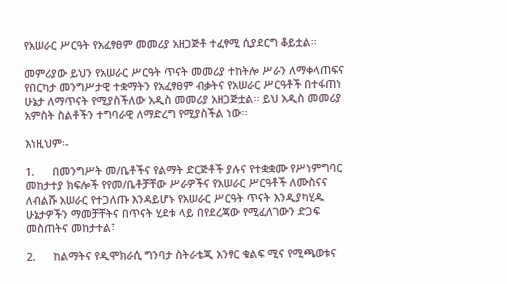የአሠራር ሥርዓት የአፈፃፀም መመሪያ አዘጋጅቶ ተፈፃሚ ሲያደርግ ቆይቷል፡፡

መምሪያው ይህን የአሠራር ሥርዓት ጥናት መመሪያ ተከትሎ ሥራን ለማቀላጠፍና የበርካታ መንግሥታዊ ተቋማትን የአፈፃፀም ብቃትና የአሠራር ሥርዓቶች በተፋጠነ ሁኔታ ለማጥናት የሚያስችለው አዲስ መመሪያ አዘጋጅቷል፡፡ ይህ አዲስ መመሪያ አምስት ስልቶችን ተግባራዊ ለማድረግ የሚያስችል ነው፡፡

እነዚህም፡-

1.      በመንግሥት መ/ቤቶችና የልማት ድርጅቶች ያሉና የተቋቋሙ የሥነምግባር መከታተያ ክፍሎች የየመ/ቤቶቻቸው ሥራዎችና የአሠራር ሥርዓቶች ለሙስናና ለብልሹ አሠራር የተጋለጡ እንዳይሆኑ የአሠራር ሥርዓት ጥናት እንዲያካሂዱ ሁኔታዎችን ማመቻቸትና በጥናት ሂደቱ ላይ በየደረጃው የሚፈለገውን ድጋፍ መስጠትና መከታተል፣

2.      ከልማትና የዲሞክራሲ ግንባታ ስትራቴጂ አንፃር ቁልፍ ሚና የሚጫወቱና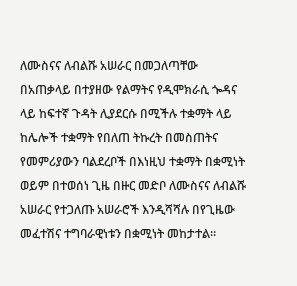ለሙስናና ለብልሹ አሠራር በመጋለጣቸው በአጠቃላይ በተያዘው የልማትና የዲሞክራሲ ጐዳና ላይ ከፍተኛ ጉዳት ሊያደርሱ በሚችሉ ተቋማት ላይ ከሌሎች ተቋማት የበለጠ ትኩረት በመስጠትና የመምሪያውን ባልደረቦች በእነዚህ ተቋማት በቋሚነት ወይም በተወሰነ ጊዜ በዙር መድቦ ለሙስናና ለብልሹ አሠራር የተጋለጡ አሠራሮች እንዲሻሻሉ በየጊዜው መፈተሽና ተግባራዊነቱን በቋሚነት መከታተል፡፡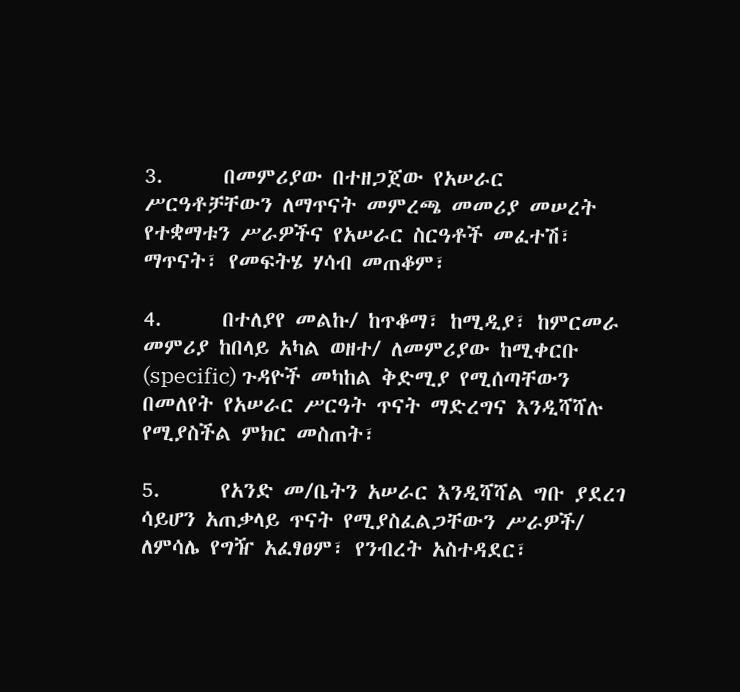3.      በመምሪያው በተዘጋጀው የአሠራር ሥርዓቶቻቸውን ለማጥናት መምረጫ መመሪያ መሠረት የተቋማቱን ሥራዎችና የአሠራር ስርዓቶች መፈተሽ፣ ማጥናት፣ የመፍትሄ ሃሳብ መጠቆም፣

4.      በተለያየ መልኩ/ ከጥቆማ፣ ከሚዲያ፣ ከምርመራ መምሪያ ከበላይ አካል ወዘተ/ ለመምሪያው ከሚቀርቡ (specific) ጉዳዮች መካከል ቅድሚያ የሚሰጣቸውን በመለየት የአሠራር ሥርዓት ጥናት ማድረግና እንዲሻሻሉ የሚያስችል ምክር መስጠት፣

5.      የአንድ መ/ቤትን አሠራር እንዲሻሻል ግቡ ያደረገ ሳይሆን አጠቃላይ ጥናት የሚያስፈልጋቸውን ሥራዎች/ ለምሳሌ የግዥ አፈፃፀም፣ የንብረት አስተዳደር፣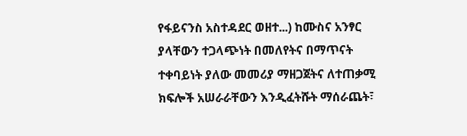የፋይናንስ አስተዳደር ወዘተ...) ከሙስና አንፃር ያላቸውን ተጋላጭነት በመለየትና በማጥናት ተቀባይነት ያለው መመሪያ ማዘጋጀትና ለተጠቃሚ ክፍሎች አሠራራቸውን እንዲፈትሹት ማሰራጨት፣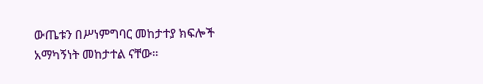ውጤቱን በሥነምግባር መከታተያ ክፍሎች አማካኝነት መከታተል ናቸው፡፡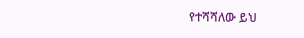የተሻሻለው ይህ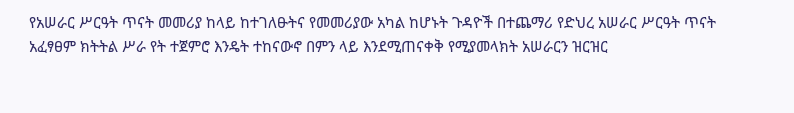የአሠራር ሥርዓት ጥናት መመሪያ ከላይ ከተገለፁትና የመመሪያው አካል ከሆኑት ጉዳዮች በተጨማሪ የድህረ አሠራር ሥርዓት ጥናት አፈፃፀም ክትትል ሥራ የት ተጀምሮ እንዴት ተከናውኖ በምን ላይ እንደሚጠናቀቅ የሚያመላክት አሠራርን ዝርዝር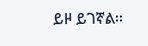ይዞ ይገኛል፡፡